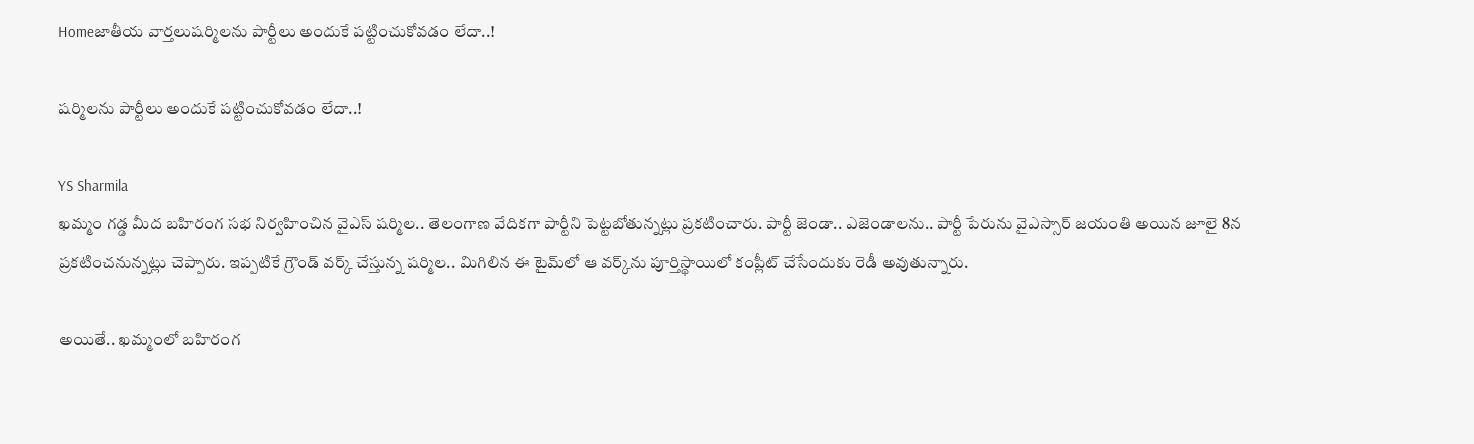Homeజాతీయ వార్తలుషర్మిలను పార్టీలు అందుకే పట్టించుకోవడం లేదా..!

షర్మిలను పార్టీలు అందుకే పట్టించుకోవడం లేదా..!

YS Sharmila
ఖమ్మం గడ్డ మీద బహిరంగ సభ నిర్వహించిన వైఎస్‌ షర్మిల.. తెలంగాణ వేదికగా పార్టీని పెట్టబోతున్నట్లు ప్రకటించారు. పార్టీ జెండా.. ఎజెండాలను.. పార్టీ పేరును వైఎస్సార్‌‌ జయంతి అయిన జూలై 8న ప్రకటించనున్నట్లు చెప్పారు. ఇప్పటికే గ్రౌండ్‌ వర్క్‌ చేస్తున్న షర్మిల.. మిగిలిన ఈ టైమ్‌లో ఆ వర్క్‌ను పూర్తిస్థాయిలో కంప్లీట్‌ చేసేందుకు రెడీ అవుతున్నారు.

అయితే.. ఖమ్మంలో బహిరంగ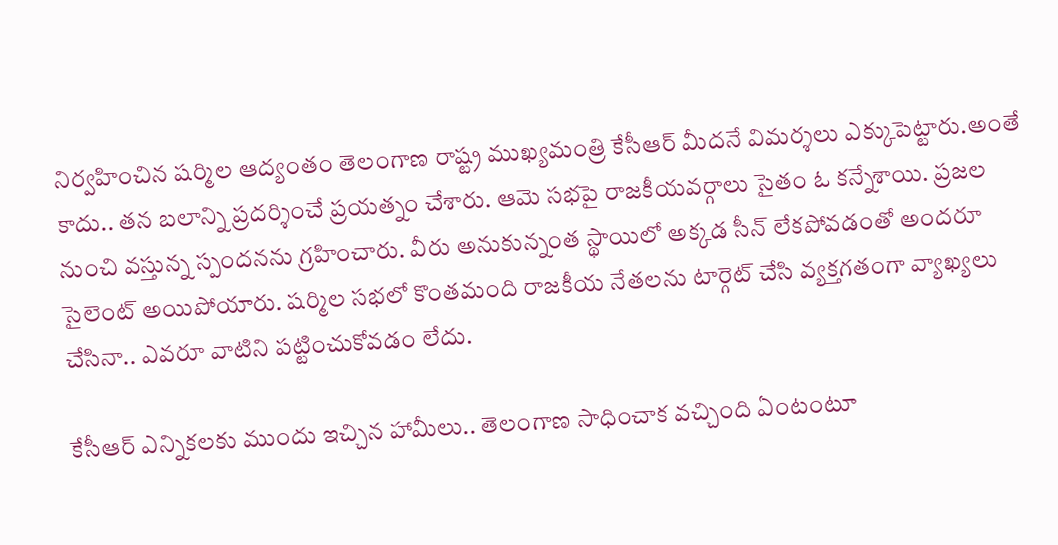నిర్వహించిన షర్మిల ఆద్యంతం తెలంగాణ రాష్ట్ర ముఖ్యమంత్రి కేసీఆర్ మీదనే విమర్శలు ఎక్కుపెట్టారు.అంతే కాదు.. తన బలాన్ని ప్రదర్శించే ప్రయత్నం చేశారు. ఆమె సభపై రాజకీయవర్గాలు సైతం ఓ కన్నేశాయి. ప్రజల నుంచి వస్తున్న స్పందనను గ్రహించారు. వీరు అనుకున్నంత స్థాయిలో అక్కడ సీన్‌ లేకపోవడంతో అందరూ సైలెంట్‌ అయిపోయారు. షర్మిల సభలో కొంతమంది రాజకీయ నేతలను టార్గెట్‌ చేసి వ్యక్తగతంగా వ్యాఖ్యలు చేసినా.. ఎవరూ వాటిని పట్టించుకోవడం లేదు.

కేసీఆర్‌‌ ఎన్నికలకు ముందు ఇచ్చిన హామీలు.. తెలంగాణ సాధించాక వచ్చింది ఏంటంటూ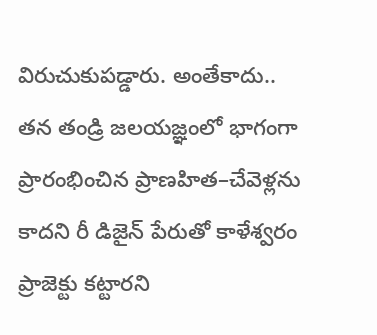విరుచుకుపడ్డారు. అంతేకాదు.. తన తండ్రి జలయజ్ఞంలో భాగంగా ప్రారంభించిన ప్రాణహిత–చేవెళ్లను కాదని రీ డిజైన్ పేరుతో కాళేశ్వరం ప్రాజెక్టు కట్టారని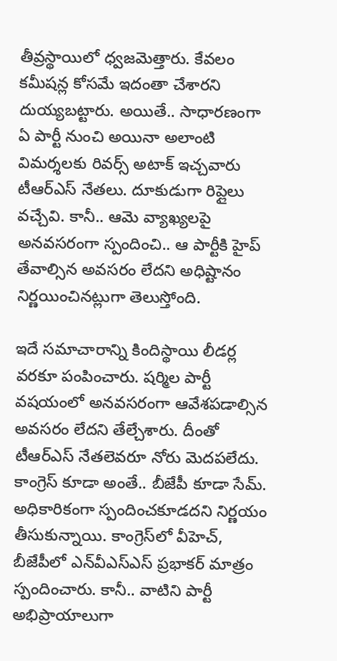తీవ్రస్థాయిలో ధ్వజమెత్తారు. కేవలం కమీషన్ల కోసమే ఇదంతా చేశారని దుయ్యబట్టారు. అయితే.. సాధారణంగా ఏ పార్టీ నుంచి అయినా అలాంటి విమర్శలకు రివర్స్‌ అటాక్‌ ఇచ్చవారు టీఆర్‌‌ఎస్‌ నేతలు. దూకుడుగా రిప్లైలు వచ్చేవి. కానీ.. ఆమె వ్యాఖ్యలపై అనవసరంగా స్పందించి.. ఆ పార్టీకి హైప్‌ తేవాల్సిన అవసరం లేదని అధిష్టానం నిర్ణయించినట్లుగా తెలుస్తోంది.

ఇదే సమాచారాన్ని కిందిస్థాయి లీడర్ల వరకూ పంపించారు. షర్మిల పార్టీ వషయంలో అనవసరంగా ఆవేశపడాల్సిన అవసరం లేదని తేల్చేశారు. దీంతో టీఆర్ఎస్ నేతలెవరూ నోరు మెదపలేదు. కాంగ్రెస్ కూడా అంతే.. బీజేపీ కూడా సేమ్‌. అధికారికంగా స్పందించకూడదని నిర్ణయం తీసుకున్నాయి. కాంగ్రెస్‌లో వీహెచ్, బీజేపీలో ఎన్‌వీఎస్ఎస్ ప్రభాకర్ మాత్రం స్పందించారు. కానీ.. వాటిని పార్టీ అభిప్రాయాలుగా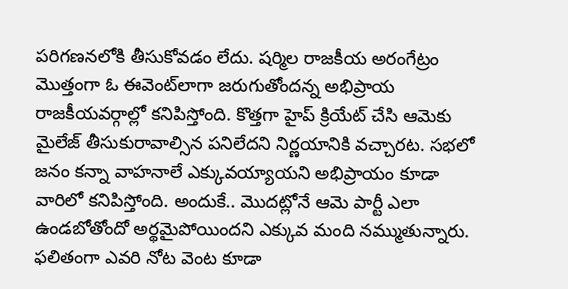పరిగణనలోకి తీసుకోవడం లేదు. షర్మిల రాజకీయ అరంగేట్రం మొత్తంగా ఓ ఈవెంట్‌లాగా జరుగుతోందన్న అభిప్రాయ రాజకీయవర్గాల్లో కనిపిస్తోంది. కొత్తగా హైప్‌ క్రియేట్‌ చేసి ఆమెకు మైలేజ్‌ తీసుకురావాల్సిన పనిలేదని నిర్ణయానికి వచ్చారట. సభలో జనం కన్నా వాహనాలే ఎక్కువయ్యాయని అభిప్రాయం కూడా వారిలో కనిపిస్తోంది. అందుకే.. మొదట్లోనే ఆమె పార్టీ ఎలా ఉండబోతోందో అర్థమైపోయిందని ఎక్కువ మంది నమ్ముతున్నారు. ఫలితంగా ఎవరి నోట వెంట కూడా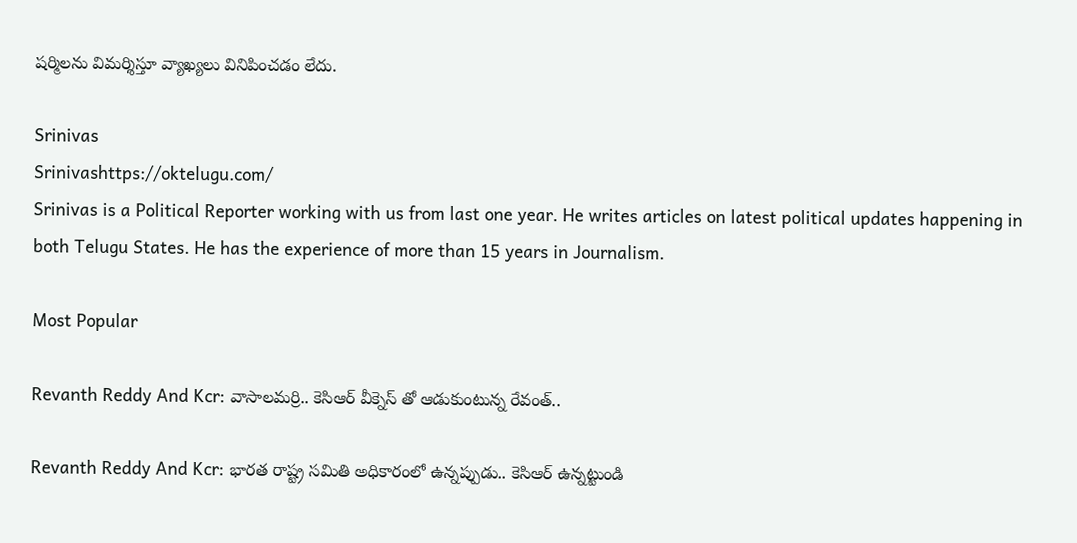షర్మిలను విమర్శిస్తూ వ్యాఖ్యలు వినిపించడం లేదు.

Srinivas
Srinivashttps://oktelugu.com/
Srinivas is a Political Reporter working with us from last one year. He writes articles on latest political updates happening in both Telugu States. He has the experience of more than 15 years in Journalism.

Most Popular

Revanth Reddy And Kcr: వాసాలమర్రి.. కెసిఆర్ వీక్నెస్ తో ఆడుకుంటున్న రేవంత్..

Revanth Reddy And Kcr: భారత రాష్ట్ర సమితి అధికారంలో ఉన్నప్పుడు.. కెసిఆర్ ఉన్నట్టుండి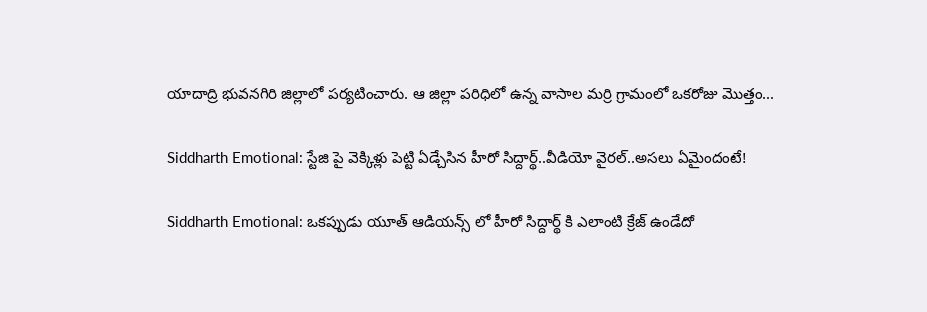యాదాద్రి భువనగిరి జిల్లాలో పర్యటించారు. ఆ జిల్లా పరిధిలో ఉన్న వాసాల మర్రి గ్రామంలో ఒకరోజు మొత్తం...

Siddharth Emotional: స్టేజి పై వెక్కిళ్లు పెట్టి ఏడ్చేసిన హీరో సిద్దార్థ్..వీడియో వైరల్..అసలు ఏమైందంటే!

Siddharth Emotional: ఒకప్పుడు యూత్ ఆడియన్స్ లో హీరో సిద్దార్థ్ కి ఎలాంటి క్రేజ్ ఉండేదో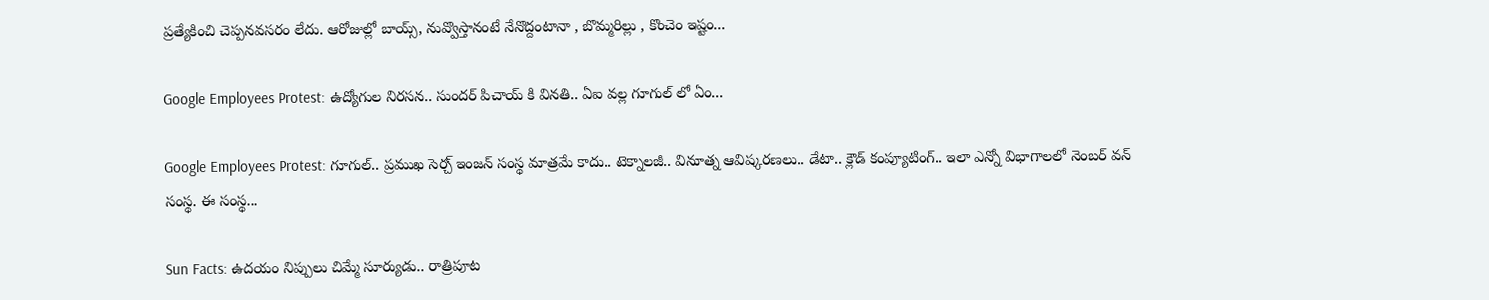ప్రత్యేకించి చెప్పనవసరం లేదు. ఆరోజుల్లో బాయ్స్, నువ్వొస్తానంటే నేనొద్దంటానా , బొమ్మరిల్లు , కొంచెం ఇష్టం...

Google Employees Protest: ఉద్యోగుల నిరసన.. సుందర్ పిచాయ్ కి వినతి.. ఏఐ వల్ల గూగుల్ లో ఏం...

Google Employees Protest: గూగుల్.. ప్రముఖ సెర్చ్ ఇంజన్ సంస్థ మాత్రమే కాదు.. టెక్నాలజీ.. వినూత్న ఆవిష్కరణలు.. డేటా.. క్లౌడ్ కంప్యూటింగ్.. ఇలా ఎన్నో విభాగాలలో నెంబర్ వన్ సంస్థ. ఈ సంస్థ...

Sun Facts: ఉదయం నిప్పులు చిమ్మే సూర్యుడు.. రాత్రిపూట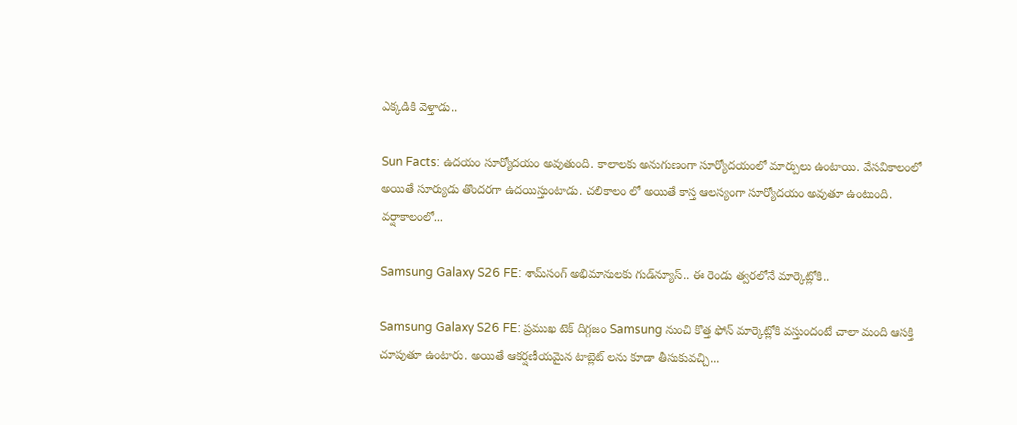ఎక్కడికి వెళ్తాడు..

Sun Facts: ఉదయం సూర్యోదయం అవుతుంది. కాలాలకు అనుగుణంగా సూర్యోదయంలో మార్పులు ఉంటాయి. వేసవికాలంలో అయితే సూర్యుడు తొందరగా ఉదయిస్తుంటాడు. చలికాలం లో అయితే కాస్త ఆలస్యంగా సూర్యోదయం అవుతూ ఉంటుంది. వర్షాకాలంలో...

Samsung Galaxy S26 FE: శామ్‌సంగ్ అభిమానులకు గుడ్‌న్యూస్.. ఈ రెండు త్వరలోనే మార్కెట్లోకి..

Samsung Galaxy S26 FE: ప్రముఖ టెక్ దిగ్గజం Samsung నుంచి కొత్త ఫోన్ మార్కెట్లోకి వస్తుందంటే చాలా మంది ఆసక్తి చూపుతూ ఉంటారు. అయితే ఆకర్షణీయమైన టాబ్లెట్ లను కూడా తీసుకువచ్చి...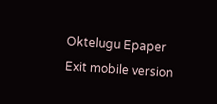Oktelugu Epaper
Exit mobile version